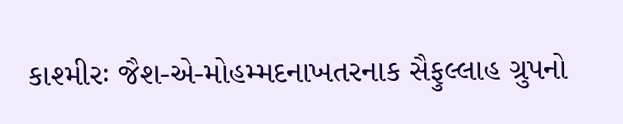કાશ્મીરઃ જૈશ-એ-મોહમ્મદનાખતરનાક સૈફુલ્લાહ ગ્રુપનો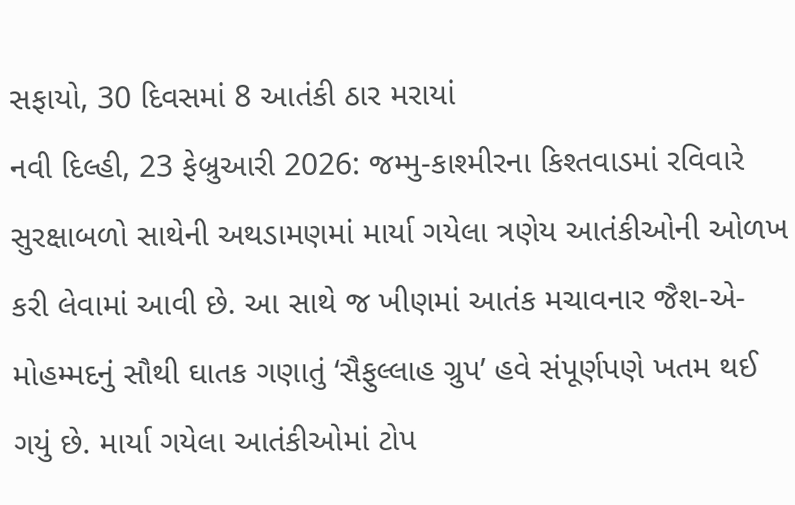સફાયો, 30 દિવસમાં 8 આતંકી ઠાર મરાયાં
નવી દિલ્હી, 23 ફેબ્રુઆરી 2026: જમ્મુ-કાશ્મીરના કિશ્તવાડમાં રવિવારે સુરક્ષાબળો સાથેની અથડામણમાં માર્યા ગયેલા ત્રણેય આતંકીઓની ઓળખ કરી લેવામાં આવી છે. આ સાથે જ ખીણમાં આતંક મચાવનાર જૈશ-એ-મોહમ્મદનું સૌથી ઘાતક ગણાતું ‘સૈફુલ્લાહ ગ્રુપ’ હવે સંપૂર્ણપણે ખતમ થઈ ગયું છે. માર્યા ગયેલા આતંકીઓમાં ટોપ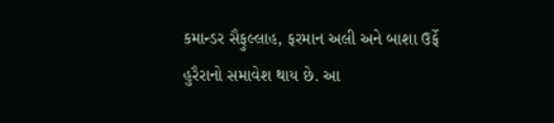કમાન્ડર સૈફુલ્લાહ, ફરમાન અલી અને બાશા ઉર્ફે હુરૈરાનો સમાવેશ થાય છે. આ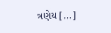ત્રણેય […]